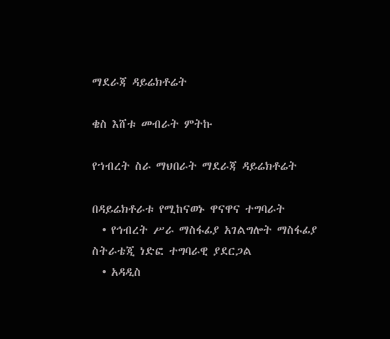ማደራጃ ዳይሬክቶሬት

ቄስ እሸቱ መብራት ምትኩ

የኀብረት ስራ ማህበራት ማደራጃ ዳይሬክቶሬት

በዳይሬክቶራቱ የሚከናወኑ ዋናዋና ተግባራት
  • የኅብረት ሥራ ማስፋፊያ አገልግሎት ማስፋፊያ ስትራቴጂ ነድፎ ተግባራዊ ያደርጋል
  • አዳዲስ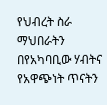የህብረት ስራ ማህበራትን በየአካባቢው ሃብትና የአዋጭነት ጥናትን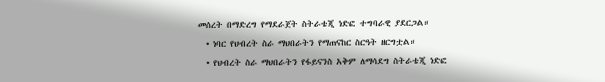መሰረት በማድረግ የማደራጀት ስትራቴጂ ነድፎ ተግባራዊ ያደርጋል።
  • ነባር የህብረት ስራ ማህበራትን የማጠናከር ስርዓት ዘርግቷል።
  • የህብረት ስራ ማህበራትን የፋይናንስ አቅም ለማሳደግ ስትራቴጂ ነድፎ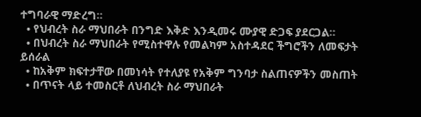ተግባራዊ ማድረግ።
  • የህብረት ስራ ማህበራት በንግድ እቅድ እንዲመሩ ሙያዊ ድጋፍ ያደርጋል።
  • በህብረት ስራ ማህበራት የሚስተዋሉ የመልካም አስተዳደር ችግሮችን ለመፍታት ይሰራል
  • ከአቅም ክፍተታቸው በመነሳት የተለያዩ የአቅም ግንባታ ስልጠናዎችን መስጠት
  • በጥናት ላይ ተመስርቶ ለህብረት ስራ ማህበራት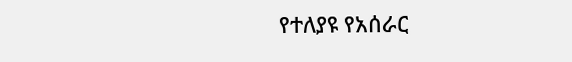የተለያዩ የአሰራር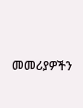መመሪያዎችን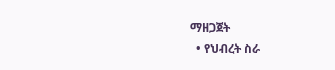ማዘጋጀት
  • የህብረት ስራ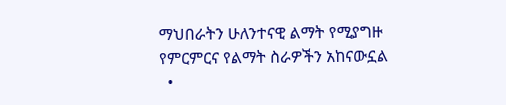ማህበራትን ሁለንተናዊ ልማት የሚያግዙ የምርምርና የልማት ስራዎችን አከናውኗል
  •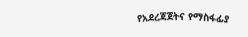የአደረጃጀትና የማስፋፊያ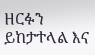ዘርፉን ይከታተላል እና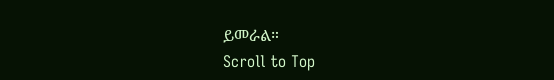ይመራል።
Scroll to Top